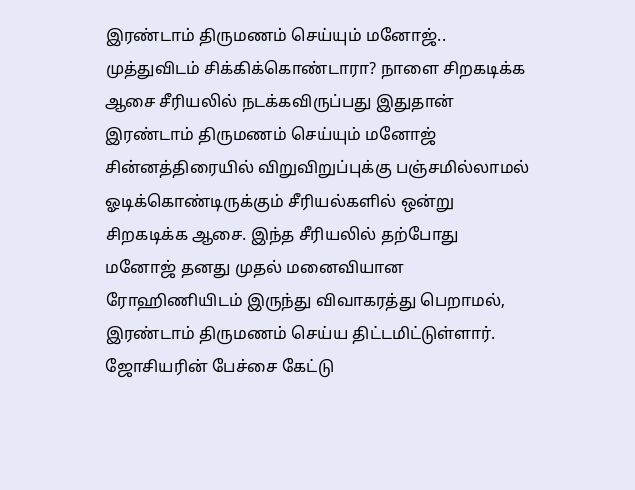இரண்டாம் திருமணம் செய்யும் மனோஜ்.. முத்துவிடம் சிக்கிக்கொண்டாரா? நாளை சிறகடிக்க ஆசை சீரியலில் நடக்கவிருப்பது இதுதான்
இரண்டாம் திருமணம் செய்யும் மனோஜ்
சின்னத்திரையில் விறுவிறுப்புக்கு பஞ்சமில்லாமல் ஓடிக்கொண்டிருக்கும் சீரியல்களில் ஒன்று சிறகடிக்க ஆசை. இந்த சீரியலில் தற்போது மனோஜ் தனது முதல் மனைவியான ரோஹிணியிடம் இருந்து விவாகரத்து பெறாமல், இரண்டாம் திருமணம் செய்ய திட்டமிட்டுள்ளார். ஜோசியரின் பேச்சை கேட்டு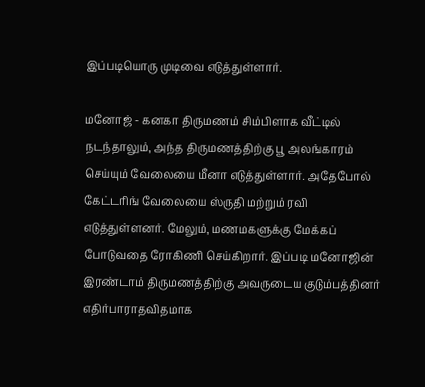இப்படியொரு முடிவை எடுத்துள்ளார்.

மனோஜ் - கனகா திருமணம் சிம்பிளாக வீட்டில் நடந்தாலும், அந்த திருமணத்திற்கு பூ அலங்காரம் செய்யும் வேலையை மீனா எடுத்துள்ளார். அதேபோல் கேட்டரிங் வேலையை ஸ்ருதி மற்றும் ரவி எடுத்துள்ளனர். மேலும், மணமகளுக்கு மேக்கப் போடுவதை ரோகிணி செய்கிறார். இப்படி மனோஜின் இரண்டாம் திருமணத்திற்கு அவருடைய குடும்பத்தினர் எதிர்பாராதவிதமாக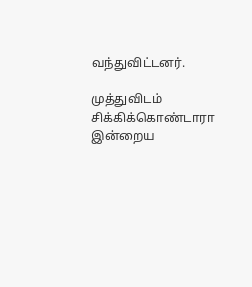வந்துவிட்டனர்.

முத்துவிடம் சிக்கிக்கொண்டாரா
இன்றைய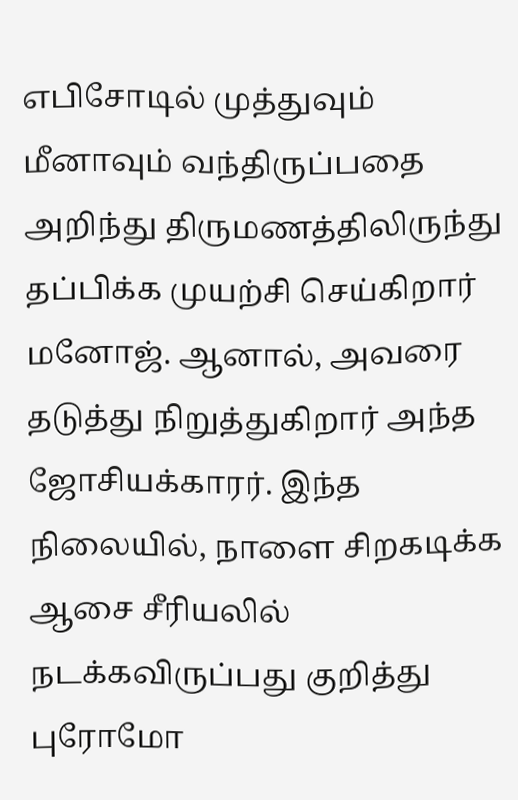எபிசோடில் முத்துவும் மீனாவும் வந்திருப்பதை அறிந்து திருமணத்திலிருந்து தப்பிக்க முயற்சி செய்கிறார் மனோஜ். ஆனால், அவரை தடுத்து நிறுத்துகிறார் அந்த ஜோசியக்காரர். இந்த நிலையில், நாளை சிறகடிக்க ஆசை சீரியலில் நடக்கவிருப்பது குறித்து புரோமோ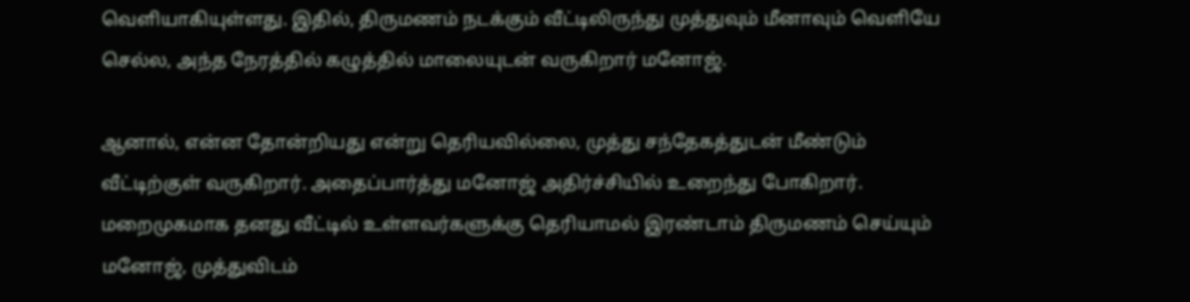வெளியாகியுள்ளது. இதில், திருமணம் நடக்கும் வீட்டிலிருந்து முத்துவும் மீனாவும் வெளியே செல்ல, அந்த நேரத்தில் கழுத்தில் மாலையுடன் வருகிறார் மனோஜ்.

ஆனால், என்ன தோன்றியது என்று தெரியவில்லை, முத்து சந்தேகத்துடன் மீண்டும் வீட்டிற்குள் வருகிறார். அதைப்பார்த்து மனோஜ் அதிர்ச்சியில் உறைந்து போகிறார். மறைமுகமாக தனது வீட்டில் உள்ளவர்களுக்கு தெரியாமல் இரண்டாம் திருமணம் செய்யும் மனோஜ், முத்துவிடம்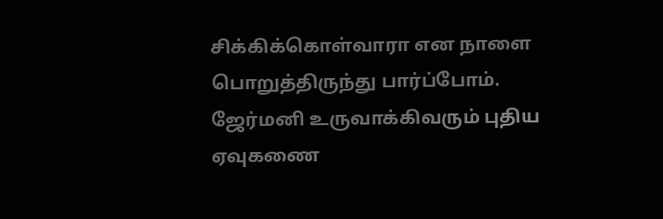சிக்கிக்கொள்வாரா என நாளை பொறுத்திருந்து பார்ப்போம்.
ஜேர்மனி உருவாக்கிவரும் புதிய ஏவுகணை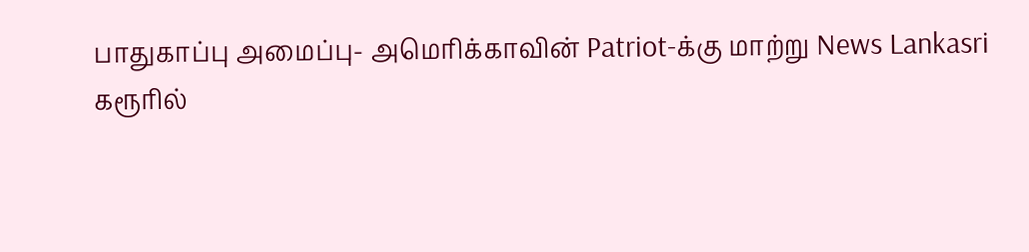பாதுகாப்பு அமைப்பு- அமெரிக்காவின் Patriot-க்கு மாற்று News Lankasri
கரூரில்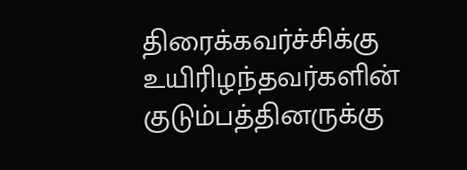திரைக்கவர்ச்சிக்கு உயிரிழந்தவர்களின் குடும்பத்தினருக்கு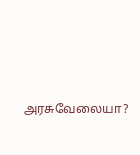அரசுவேலையா?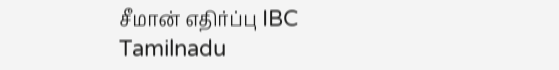சீமான் எதிர்ப்பு IBC Tamilnadu